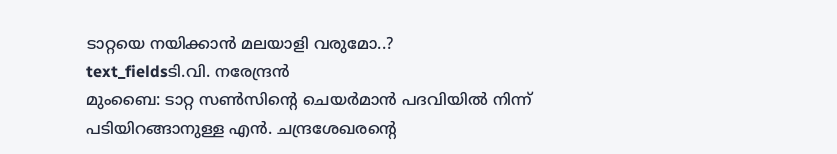ടാറ്റയെ നയിക്കാൻ മലയാളി വരുമോ..?
text_fieldsടി.വി. നരേന്ദ്രൻ
മുംബൈ: ടാറ്റ സൺസിന്റെ ചെയർമാൻ പദവിയിൽ നിന്ന് പടിയിറങ്ങാനുള്ള എൻ. ചന്ദ്രശേഖരന്റെ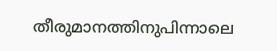തീരുമാനത്തിനുപിന്നാലെ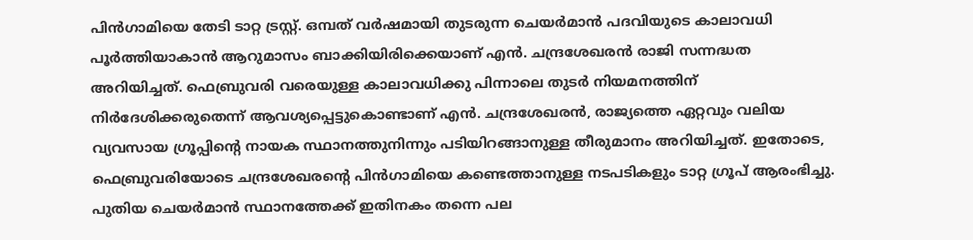പിൻഗാമിയെ തേടി ടാറ്റ ട്രസ്റ്റ്. ഒമ്പത് വർഷമായി തുടരുന്ന ചെയർമാൻ പദവിയുടെ കാലാവധി പൂർത്തിയാകാൻ ആറുമാസം ബാക്കിയിരിക്കെയാണ് എൻ. ചന്ദ്രശേഖരൻ രാജി സന്നദ്ധത അറിയിച്ചത്. ഫെബ്രുവരി വരെയുള്ള കാലാവധിക്കു പിന്നാലെ തുടർ നിയമനത്തിന് നിർദേശിക്കരുതെന്ന് ആവശ്യപ്പെട്ടുകൊണ്ടാണ് എൻ. ചന്ദ്രശേഖരൻ, രാജ്യത്തെ ഏറ്റവും വലിയ വ്യവസായ ഗ്രൂപ്പിന്റെ നായക സ്ഥാനത്തുനിന്നും പടിയിറങ്ങാനുള്ള തീരുമാനം അറിയിച്ചത്. ഇതോടെ, ഫെബ്രുവരിയോടെ ചന്ദ്രശേഖരന്റെ പിൻഗാമിയെ കണ്ടെത്താനുള്ള നടപടികളും ടാറ്റ ഗ്രൂപ് ആരംഭിച്ചു.
പുതിയ ചെയർമാൻ സ്ഥാനത്തേക്ക് ഇതിനകം തന്നെ പല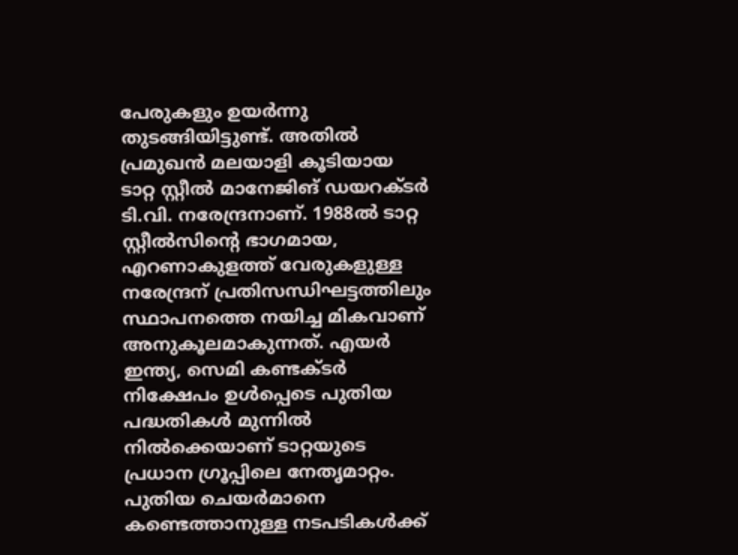പേരുകളും ഉയർന്നു തുടങ്ങിയിട്ടുണ്ട്. അതിൽ പ്രമുഖൻ മലയാളി കൂടിയായ ടാറ്റ സ്റ്റീൽ മാനേജിങ് ഡയറക്ടർ ടി.വി. നരേന്ദ്രനാണ്. 1988ൽ ടാറ്റ സ്റ്റീൽസിന്റെ ഭാഗമായ, എറണാകുളത്ത് വേരുകളുള്ള നരേന്ദ്രന് പ്രതിസന്ധിഘട്ടത്തിലും സ്ഥാപനത്തെ നയിച്ച മികവാണ് അനുകൂലമാകുന്നത്. എയർ ഇന്ത്യ, സെമി കണ്ടക്ടർ നിക്ഷേപം ഉൾപ്പെടെ പുതിയ പദ്ധതികൾ മുന്നിൽ നിൽക്കെയാണ് ടാറ്റയുടെ പ്രധാന ഗ്രൂപ്പിലെ നേതൃമാറ്റം.
പുതിയ ചെയർമാനെ കണ്ടെത്താനുള്ള നടപടികൾക്ക്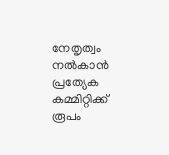നേതൃത്വം നൽകാൻ പ്രത്യേക കമ്മിറ്റിക്ക് രൂപം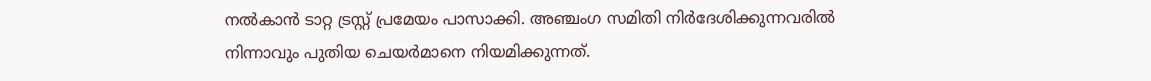നൽകാൻ ടാറ്റ ട്രസ്റ്റ് പ്രമേയം പാസാക്കി. അഞ്ചംഗ സമിതി നിർദേശിക്കുന്നവരിൽ നിന്നാവും പുതിയ ചെയർമാനെ നിയമിക്കുന്നത്.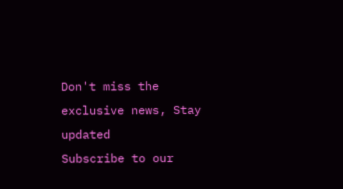Don't miss the exclusive news, Stay updated
Subscribe to our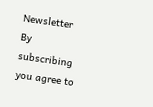Newsletter
By subscribing you agree to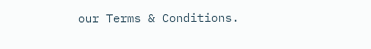our Terms & Conditions.